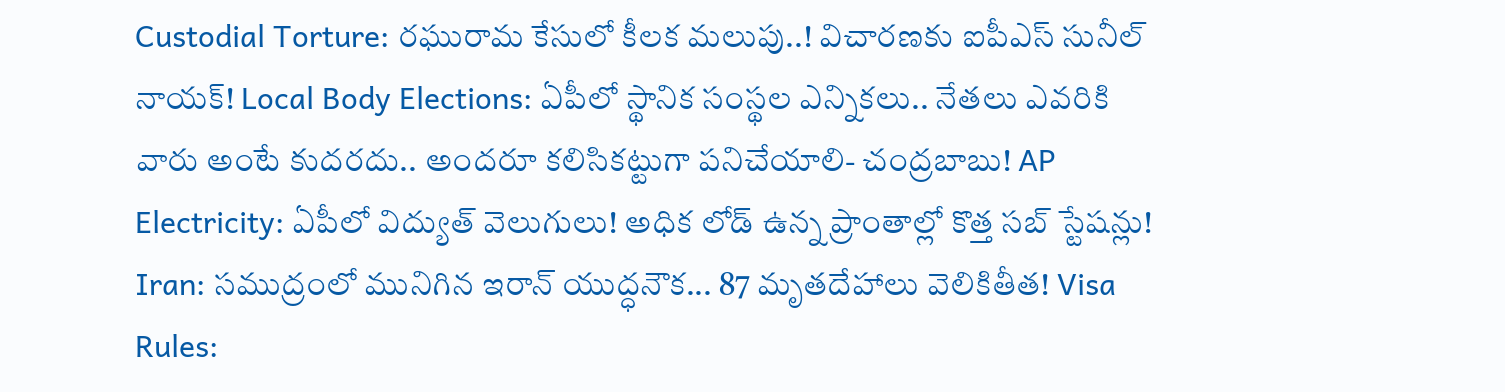Custodial Torture: రఘురామ కేసులో కీలక మలుపు..! విచారణకు ఐపీఎస్ సునీల్ నాయక్! Local Body Elections: ఏపీలో స్థానిక సంస్థల ఎన్నికలు.. నేతలు ఎవరికి వారు అంటే కుదరదు.. అందరూ కలిసికట్టుగా పనిచేయాలి- చంద్రబాబు! AP Electricity: ఏపీలో విద్యుత్ వెలుగులు! అధిక లోడ్ ఉన్న ప్రాంతాల్లో కొత్త సబ్ స్టేషన్లు! Iran: సముద్రంలో మునిగిన ఇరాన్ యుద్ధనౌక... 87 మృతదేహాలు వెలికితీత! Visa Rules: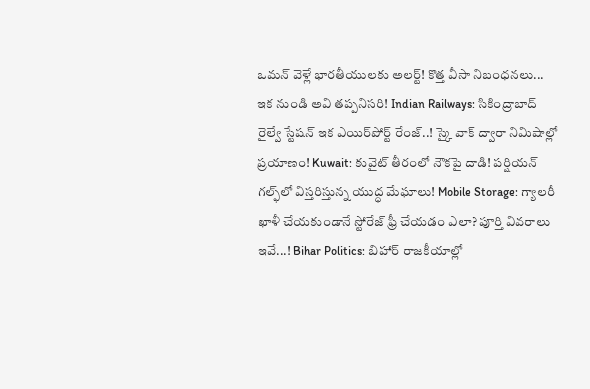ఒమన్‌ వెళ్లే భారతీయులకు అలర్ట్! కొత్త వీసా నిబంధనలు... ఇక నుండి అవి తప్పనిసరి! Indian Railways: సికింద్రాబాద్ రైల్వే స్టేషన్ ఇక ఎయిర్‌పోర్ట్ రేంజ్..! స్కై వాక్ ద్వారా నిమిషాల్లో ప్రయాణం! Kuwait: కువైట్ తీరంలో నౌకపై దాడి! పర్షియన్ గల్ఫ్‌లో విస్తరిస్తున్న యుద్ధ మేఘాలు! Mobile Storage: గ్యాలరీ ఖాళీ చేయకుండానే స్టోరేజ్ ఫ్రీ చేయడం ఎలా? పూర్తి వివరాలు ఇవే...! Bihar Politics: బిహార్ రాజకీయాల్లో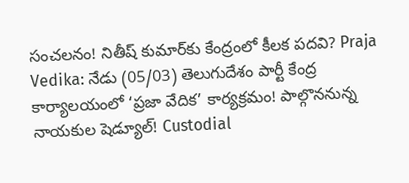సంచలనం! నితీష్ కుమార్‌కు కేంద్రంలో కీలక పదవి? Praja Vedika: నేడు (05/03) తెలుగుదేశం పార్టీ కేంద్ర కార్యాలయంలో ‘ప్రజా వేదిక’ కార్యక్రమం! పాల్గొననున్న నాయకుల షెడ్యూల్! Custodial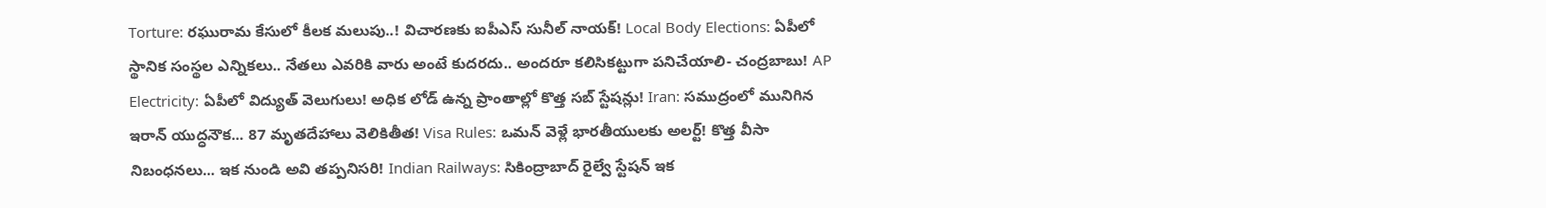Torture: రఘురామ కేసులో కీలక మలుపు..! విచారణకు ఐపీఎస్ సునీల్ నాయక్! Local Body Elections: ఏపీలో స్థానిక సంస్థల ఎన్నికలు.. నేతలు ఎవరికి వారు అంటే కుదరదు.. అందరూ కలిసికట్టుగా పనిచేయాలి- చంద్రబాబు! AP Electricity: ఏపీలో విద్యుత్ వెలుగులు! అధిక లోడ్ ఉన్న ప్రాంతాల్లో కొత్త సబ్ స్టేషన్లు! Iran: సముద్రంలో మునిగిన ఇరాన్ యుద్ధనౌక... 87 మృతదేహాలు వెలికితీత! Visa Rules: ఒమన్‌ వెళ్లే భారతీయులకు అలర్ట్! కొత్త వీసా నిబంధనలు... ఇక నుండి అవి తప్పనిసరి! Indian Railways: సికింద్రాబాద్ రైల్వే స్టేషన్ ఇక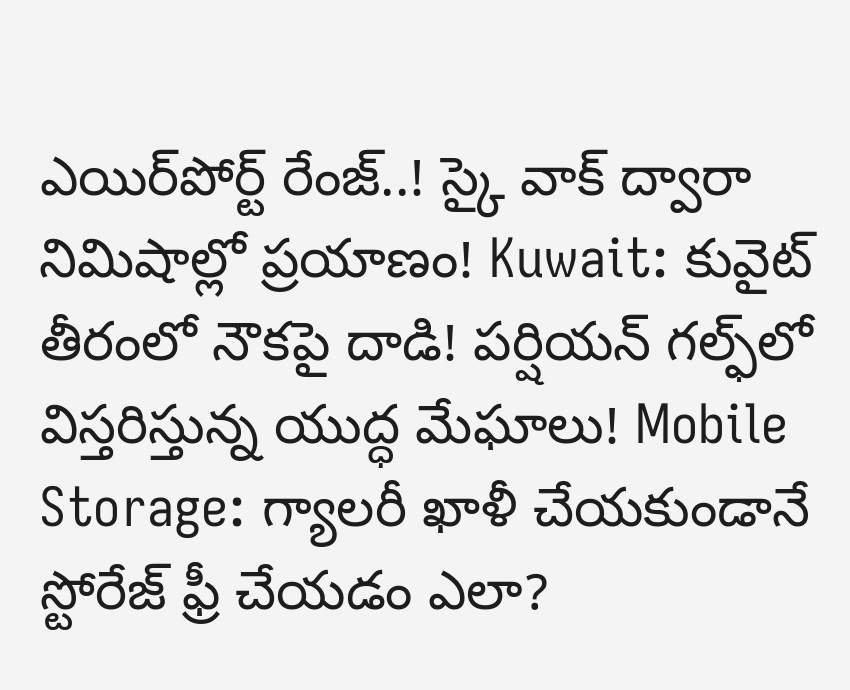ఎయిర్‌పోర్ట్ రేంజ్..! స్కై వాక్ ద్వారా నిమిషాల్లో ప్రయాణం! Kuwait: కువైట్ తీరంలో నౌకపై దాడి! పర్షియన్ గల్ఫ్‌లో విస్తరిస్తున్న యుద్ధ మేఘాలు! Mobile Storage: గ్యాలరీ ఖాళీ చేయకుండానే స్టోరేజ్ ఫ్రీ చేయడం ఎలా?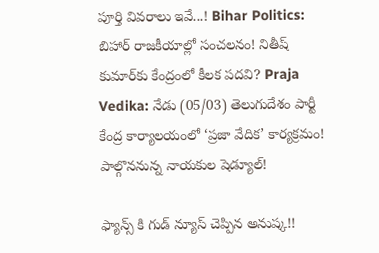పూర్తి వివరాలు ఇవే...! Bihar Politics: బిహార్ రాజకీయాల్లో సంచలనం! నితీష్ కుమార్‌కు కేంద్రంలో కీలక పదవి? Praja Vedika: నేడు (05/03) తెలుగుదేశం పార్టీ కేంద్ర కార్యాలయంలో ‘ప్రజా వేదిక’ కార్యక్రమం! పాల్గొననున్న నాయకుల షెడ్యూల్!

ఫ్యాన్స్ కి గుడ్ న్యూస్ చెప్పిన అనుష్క!!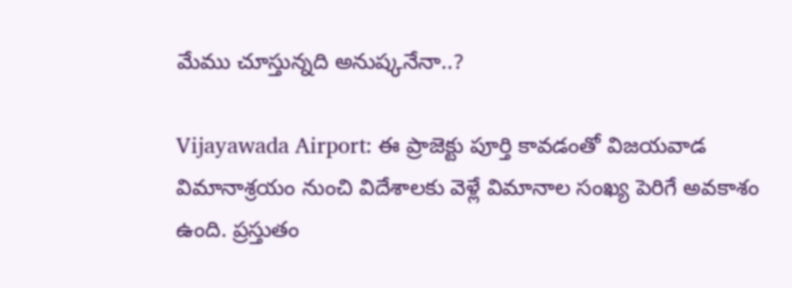మేము చూస్తున్నది అనుష్కనేనా..?

Vijayawada Airport: ఈ ప్రాజెక్టు పూర్తి కావడంతో విజయవాడ విమానాశ్రయం నుంచి విదేశాలకు వెళ్లే విమానాల సంఖ్య పెరిగే అవకాశం ఉంది. ప్రస్తుతం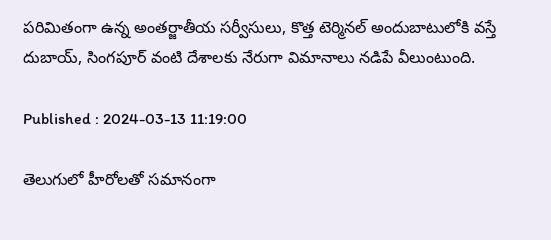పరిమితంగా ఉన్న అంతర్జాతీయ సర్వీసులు, కొత్త టెర్మినల్ అందుబాటులోకి వస్తే దుబాయ్, సింగపూర్ వంటి దేశాలకు నేరుగా విమానాలు నడిపే వీలుంటుంది.

Published : 2024-03-13 11:19:00

తెలుగులో హీరోలతో సమానంగా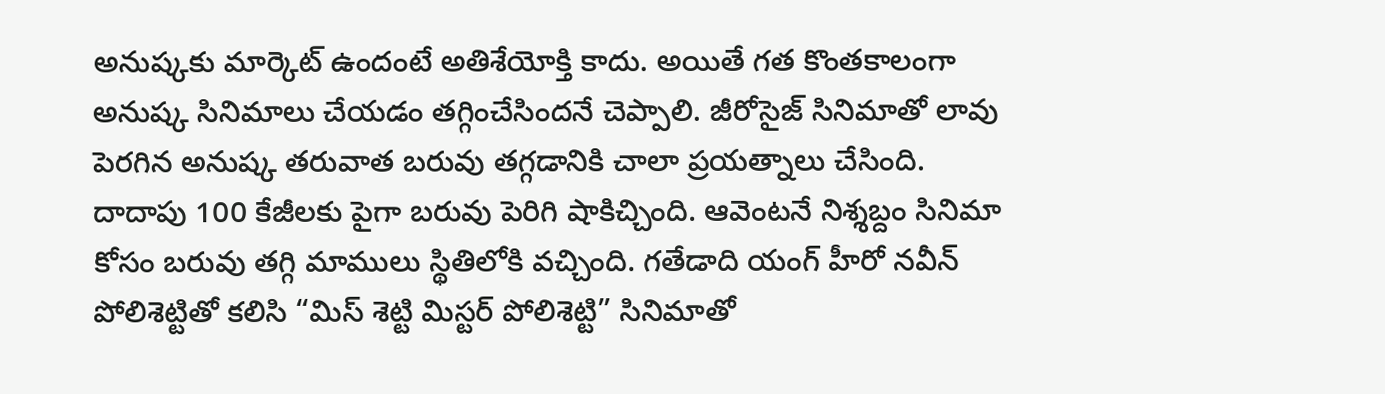అనుష్కకు మార్కెట్ ఉందంటే అతిశేయోక్తి కాదు. అయితే గత కొంతకాలంగా అనుష్క సినిమాలు చేయడం తగ్గించేసిందనే చెప్పాలి. జీరోసైజ్ సినిమాతో లావు పెరగిన అనుష్క తరువాత బరువు తగ్గడానికి చాలా ప్రయత్నాలు చేసింది. దాదాపు 100 కేజీలకు పైగా బరువు పెరిగి షాకిచ్చింది. ఆవెంటనే నిశ్శబ్దం సినిమా కోసం బరువు తగ్గి మాములు స్థితిలోకి వచ్చింది. గతేడాది యంగ్ హీరో నవీన్ పోలిశెట్టితో కలిసి “మిస్ శెట్టి మిస్టర్ పోలిశెట్టి” సినిమాతో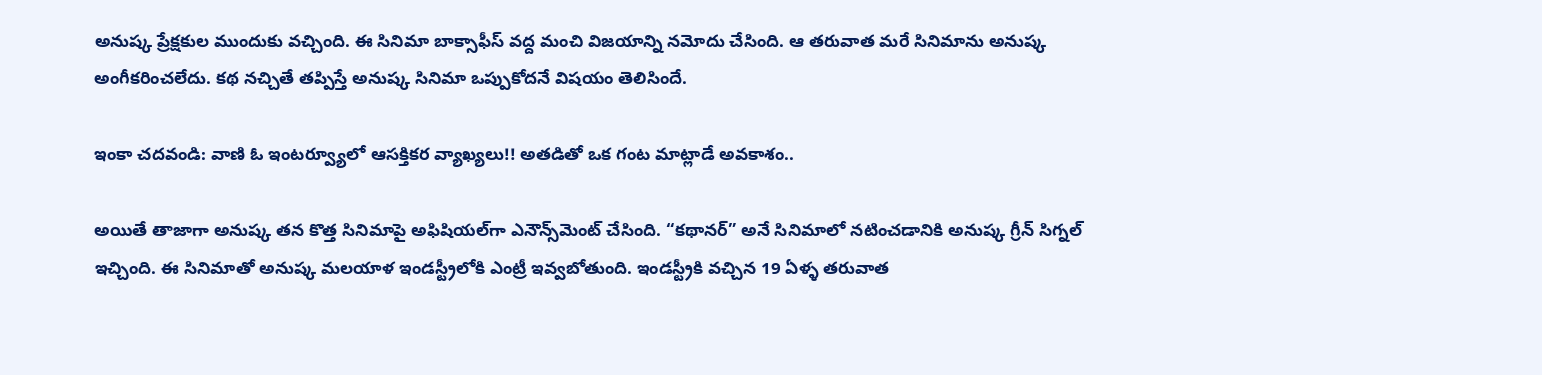అనుష్క ప్రేక్షకుల ముందుకు వచ్చింది. ఈ సినిమా బాక్సాఫీస్ వద్ద మంచి విజయాన్ని నమోదు చేసింది. ఆ తరువాత మరే సినిమాను అనుష్క అంగీకరించలేదు. కథ నచ్చితే తప్పిస్తే అనుష్క సినిమా ఒప్పుకోదనే విషయం తెలిసిందే.

ఇంకా చదవండి: వాణి ఓ ఇంటర్వ్యూలో ఆసక్తికర వ్యాఖ్యలు!! అతడితో ఒక గంట మాట్లాడే అవకాశం..

అయితే తాజాగా అనుష్క తన కొత్త సినిమాపై అఫిషియల్‌గా ఎనౌన్స్‌మెంట్ చేసింది. “కథానర్” అనే సినిమాలో నటించడానికి అనుష్క గ్రీన్ సిగ్నల్ ఇచ్చింది. ఈ సినిమాతో అనుష్క మలయాళ ఇండస్ట్రీలోకి ఎంట్రీ ఇవ్వబోతుంది. ఇండస్ట్రీకి వచ్చిన 19 ఏళ్ళ తరువాత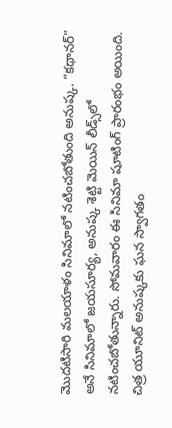మొదటిసారి మలయాళం సినిమాలో నటించబోతుంది అనుష్క. “కథానర్” అనే సినిమాలో జయసూర్య, అనుష్క శెట్టి మెయిన్ లీడ్స్‌లో నటించబోతున్నారు. సోమవారం ఈ సినిమా షూటింగ్ ప్రారంభం అయింది. చిత్ర యూనిట్ అనుష్కకు ఘన స్వాగతం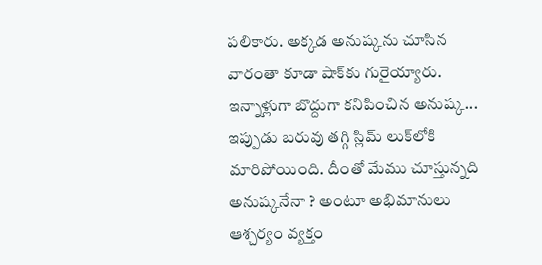పలికారు. అక్కడ అనుష్కను చూసిన వారంతా కూడా షాక్‌కు గురైయ్యారు. ఇన్నాళ్లుగా బొద్దుగా కనిపించిన అనుష్క... ఇప్పుడు బరువు తగ్గి స్లిమ్ లుక్‌లోకి మారిపోయింది. దీంతో మేము చూస్తున్నది అనుష్కనేనా ? అంటూ అభిమానులు ఆశ్చర్యం వ్యక్తం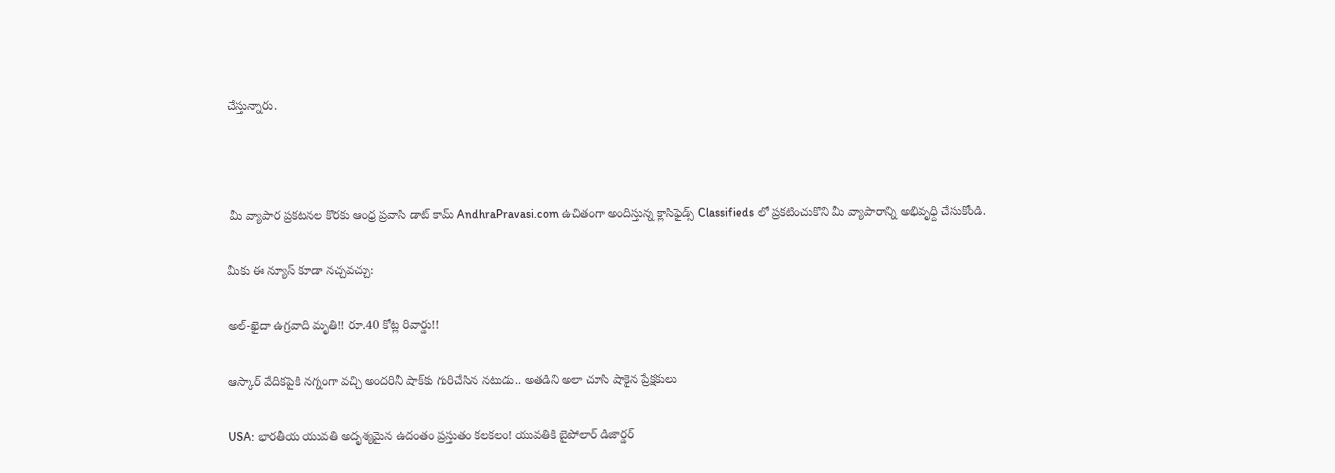చేస్తున్నారు.



 మీ వ్యాపార ప్రకటనల కొరకు ఆంధ్ర ప్రవాసి డాట్ కామ్ AndhraPravasi.com ఉచితంగా అందిస్తున్న క్లాసిఫైడ్స్ Classifieds లో ప్రకటించుకొని మీ వ్యాపారాన్ని అభివృధ్ది చేసుకోండి.

మీకు ఈ న్యూస్ కూడా నచ్చవచ్చు:

అల్-ఖైదా ఉగ్రవాది మృతి!! రూ.40 కోట్ల రివార్డు!!

ఆస్కార్ వేదికపైకి నగ్నంగా వచ్చి అందరినీ షాక్‌కు గురిచేసిన నటుడు.. అతడిని అలా చూసి షాకైన ప్రేక్షకులు

USA: భారతీయ యువతి అదృశ్యమైన ఉదంతం ప్రస్తుతం కలకలం! యువతికి బైపోలార్ డిజార్డర్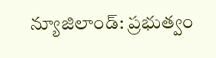న్యూజిలాండ్: ప్రభుత్వం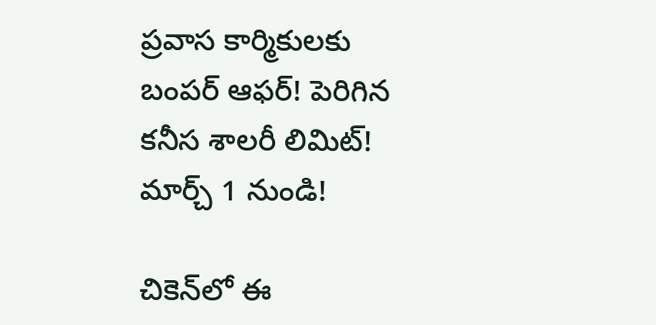ప్రవాస కార్మికులకు బంపర్ ఆఫర్! పెరిగిన కనీస శాలరీ లిమిట్! మార్చ్ 1 నుండి!

చికెన్‌లో ఈ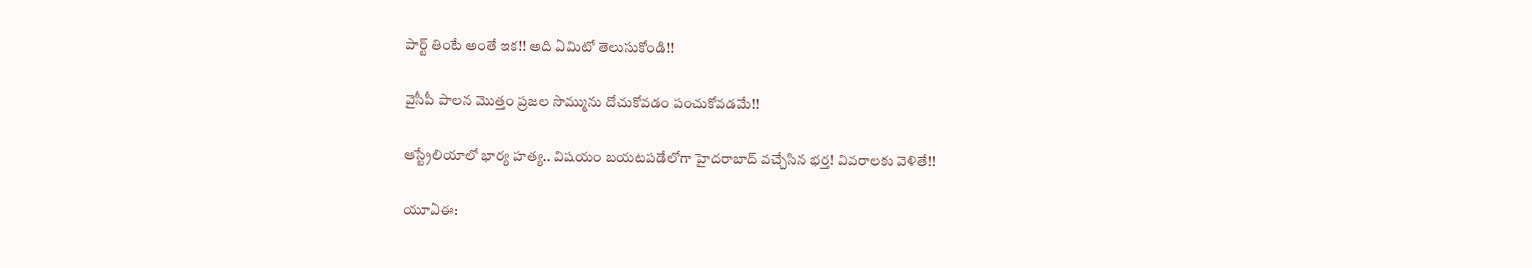పార్ట్ తింటే అంతే ఇక!! అది ఏమిటో తెలుసుకోండి!!

వైసీపీ పాలన మొత్తం ప్రజల సొమ్మును దోచుకోవడం పంచుకోవడమే!!

ఆస్ట్రేలియాలో భార్య హత్య.. విషయం బయటపడేలోగా హైదరాబాద్ వచ్చేసిన భర్త! వివరాలకు వెళితే!!

యూఏఈ: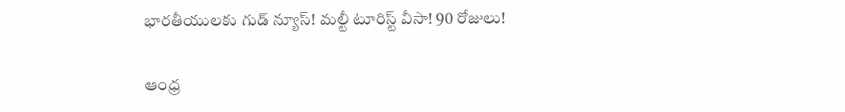భారతీయులకు గుడ్ న్యూస్! మల్టీ టూరిస్ట్ వీసా! 90 రోజులు!

ఆంధ్ర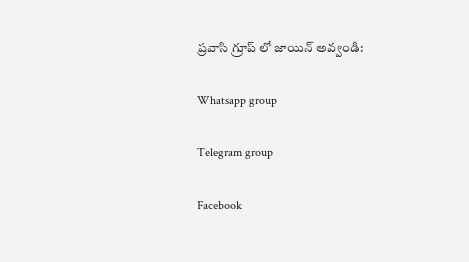ప్రవాసి గ్రూప్ లో జాయిన్ అవ్వండి:

Whatsapp group

Telegram group

Facebook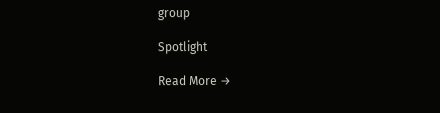group

Spotlight

Read More →